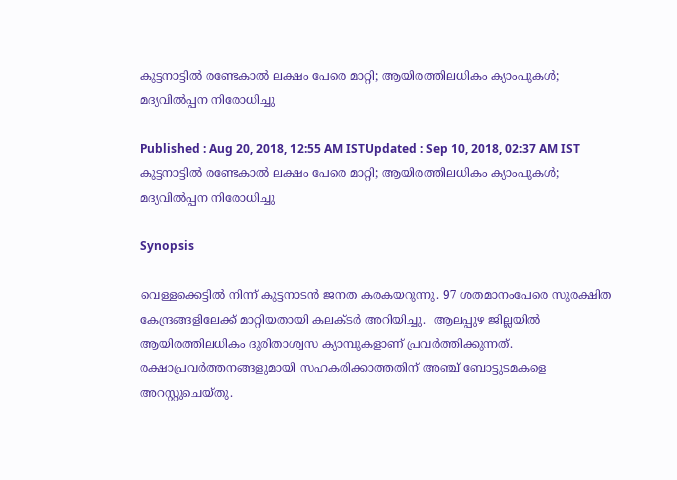കുട്ടനാട്ടില്‍ രണ്ടേകാല്‍ ലക്ഷം പേരെ മാറ്റി; ആയിരത്തിലധികം ക്യാംപുകള്‍; മദ്യവില്‍പ്പന നിരോധിച്ചു

Published : Aug 20, 2018, 12:55 AM ISTUpdated : Sep 10, 2018, 02:37 AM IST
കുട്ടനാട്ടില്‍ രണ്ടേകാല്‍ ലക്ഷം പേരെ മാറ്റി; ആയിരത്തിലധികം ക്യാംപുകള്‍; മദ്യവില്‍പ്പന നിരോധിച്ചു

Synopsis

വെള്ളക്കെട്ടില്‍ നിന്ന് കുട്ടനാടന്‍ ജനത കരകയറുന്നു. 97 ശതമാനംപേരെ സുരക്ഷിത കേന്ദ്രങ്ങളിലേക്ക് മാറ്റിയതായി കലക്ടര്‍ അറിയിച്ചു.  ആലപ്പുഴ ജില്ലയില്‍ ആയിരത്തിലധികം ദുരിതാശ്വസ ക്യാമ്പുകളാണ് പ്രവര്‍ത്തിക്കുന്നത്. രക്ഷാപ്രവർത്തനങ്ങളുമായി സഹകരിക്കാത്തതിന് അഞ്ച് ബോട്ടുടമകളെ അറസ്റ്റുചെയ്തു.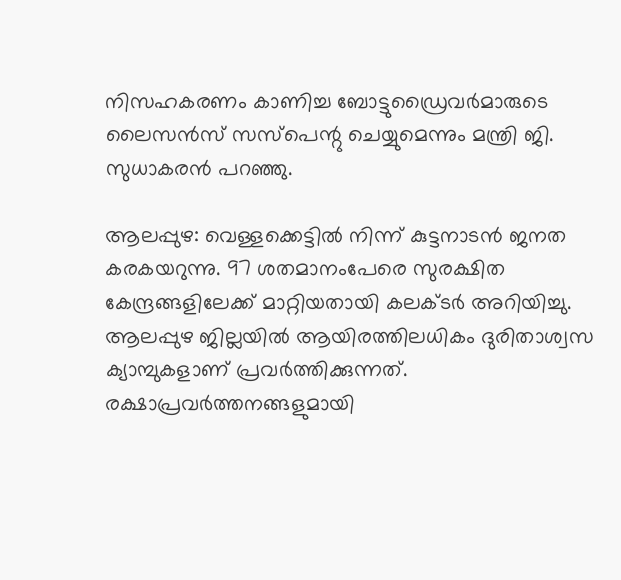നിസഹകരണം കാണിച്ച ബോട്ടുഡ്രൈവർമാരുടെ ലൈസൻസ് സസ്പെന്റു ചെയ്യുമെന്നും മന്ത്രി ജി. സുധാകരന്‍ പറഞ്ഞു.

ആലപ്പുഴ: വെള്ളക്കെട്ടില്‍ നിന്ന് കുട്ടനാടന്‍ ജനത കരകയറുന്നു. 97 ശതമാനംപേരെ സുരക്ഷിത കേന്ദ്രങ്ങളിലേക്ക് മാറ്റിയതായി കലക്ടര്‍ അറിയിച്ചു.  ആലപ്പുഴ ജില്ലയില്‍ ആയിരത്തിലധികം ദുരിതാശ്വസ ക്യാമ്പുകളാണ് പ്രവര്‍ത്തിക്കുന്നത്. രക്ഷാപ്രവർത്തനങ്ങളുമായി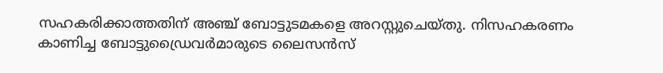സഹകരിക്കാത്തതിന് അഞ്ച് ബോട്ടുടമകളെ അറസ്റ്റുചെയ്തു. നിസഹകരണം കാണിച്ച ബോട്ടുഡ്രൈവർമാരുടെ ലൈസൻസ്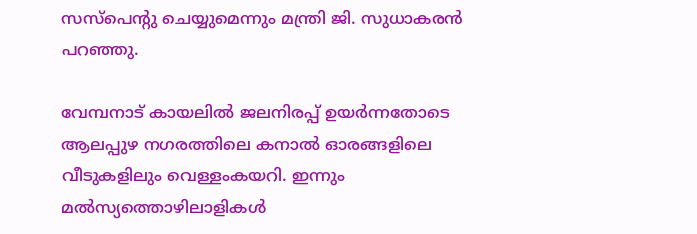സസ്പെന്റു ചെയ്യുമെന്നും മന്ത്രി ജി. സുധാകരന്‍ പറഞ്ഞു.

വേമ്പനാട് കായലില്‍ ജലനിരപ്പ് ഉയര്‍ന്നതോടെ ആലപ്പുഴ നഗരത്തിലെ കനാല്‍ ഓരങ്ങളിലെ വീടുകളിലും വെള്ളംകയറി. ഇന്നും മല്‍സ്യത്തൊഴിലാളികള്‍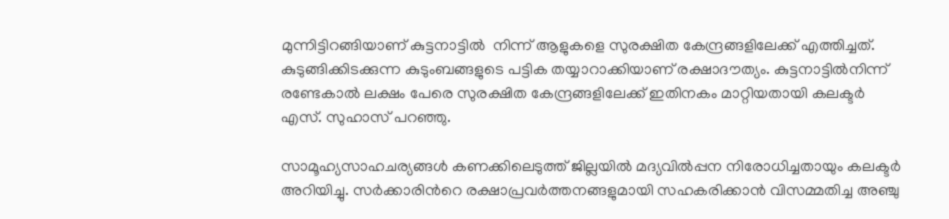മുന്നിട്ടിറങ്ങിയാണ് കുട്ടനാട്ടില്‍  നിന്ന് ആളുകളെ സുരക്ഷിത കേന്ദ്രങ്ങളിലേക്ക് എത്തിച്ചത്. കുടുങ്ങിക്കിടക്കുന്ന കുടുംബങ്ങളുടെ പട്ടിക തയ്യാറാക്കിയാണ് രക്ഷാദൗത്യം. കുട്ടനാട്ടില്‍നിന്ന് രണ്ടേകാല്‍ ലക്ഷം പേരെ സുരക്ഷിത കേന്ദ്രങ്ങളിലേക്ക് ഇതിനകം മാറ്റിയതായി കലക്ടര്‍ എസ്. സുഹാസ് പറഞ്ഞു.

സാമൂഹ്യസാഹചര്യങ്ങള്‍ കണക്കിലെടുത്ത് ജില്ലയില്‍ മദ്യവില്‍പ്പന നിരോധിച്ചതായും കലക്ടര്‍ അറിയിച്ചു. സര്‍ക്കാരിന്‍റെ രക്ഷാപ്രവർത്തനങ്ങളുമായി സഹകരിക്കാന്‍ വിസമ്മതിച്ച അഞ്ചു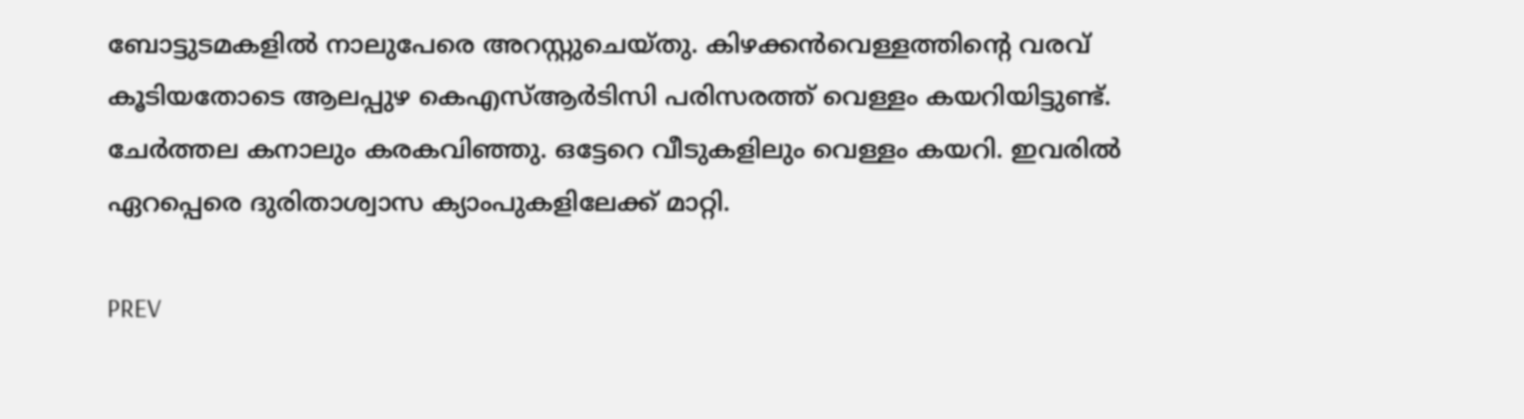ബോട്ടുടമകളിൽ നാലുപേരെ അറസ്റ്റുചെയ്തു. കിഴക്കന്‍വെള്ളത്തിന്‍റെ വരവ് കൂടിയതോടെ ആലപ്പുഴ കെഎസ്ആര്‍ടിസി പരിസരത്ത് വെള്ളം കയറിയിട്ടുണ്ട്. ചേര്‍ത്തല കനാലും കരകവിഞ്ഞു. ഒട്ടേറെ വീടുകളിലും വെള്ളം കയറി. ഇവരില്‍ ഏറപ്പെരെ ദുരിതാശ്വാസ ക്യാംപുകളിലേക്ക് മാറ്റി.

PREV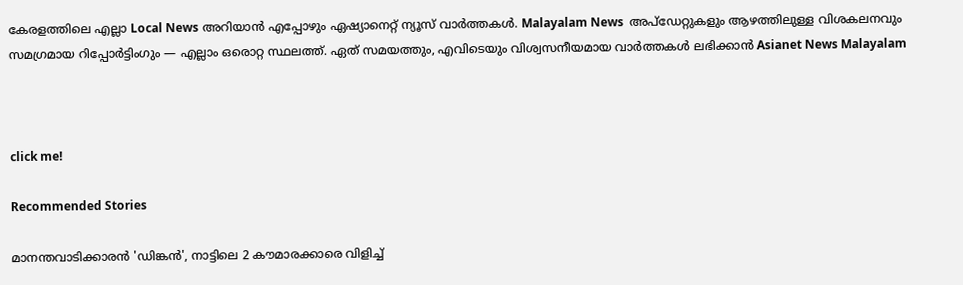കേരളത്തിലെ എല്ലാ Local News അറിയാൻ എപ്പോഴും ഏഷ്യാനെറ്റ് ന്യൂസ് വാർത്തകൾ. Malayalam News  അപ്‌ഡേറ്റുകളും ആഴത്തിലുള്ള വിശകലനവും സമഗ്രമായ റിപ്പോർട്ടിംഗും — എല്ലാം ഒരൊറ്റ സ്ഥലത്ത്. ഏത് സമയത്തും, എവിടെയും വിശ്വസനീയമായ വാർത്തകൾ ലഭിക്കാൻ Asianet News Malayalam



click me!

Recommended Stories

മാനന്തവാടിക്കാരൻ 'ഡിങ്കൻ', നാട്ടിലെ 2 കൗമാരക്കാരെ വിളിച്ച്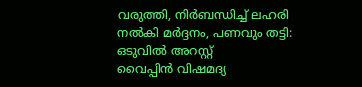വരുത്തി, നിര്‍ബന്ധിച്ച് ലഹരി നൽകി മർദ്ദനം, പണവും തട്ടി: ഒടുവിൽ അറസ്റ്റ്
വൈപ്പിൻ വിഷമദ്യ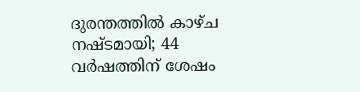ദുരന്തത്തിൽ കാഴ്‌ച നഷ്ടമായി; 44 വർഷത്തിന് ശേഷം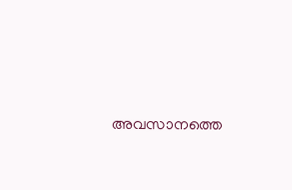അവസാനത്തെ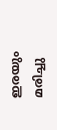ഇരയും മരിച്ചു